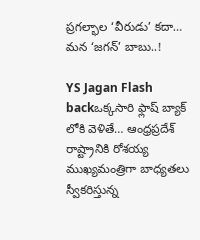ప్రగల్భాల ‘వీరుడు’ కదా… మన ‘జగన్’ బాబు..!

YS Jagan Flash backఒక్కసారి ఫ్లాష్ బ్యాక్ లోకి వెళితే… ఆంధ్రప్రదేశ్ రాష్ట్రానికి రోశయ్య ముఖ్యమంత్రిగా బాధ్యతలు స్వీకరిస్తున్న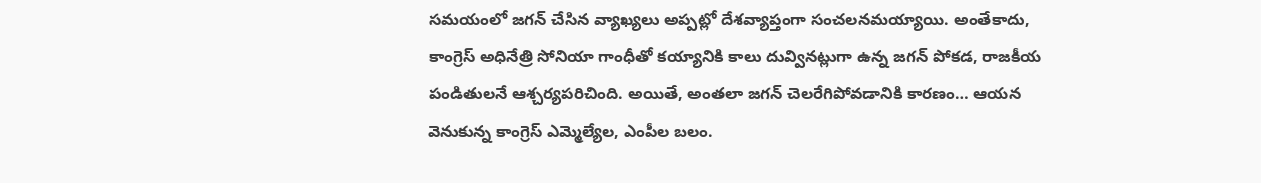సమయంలో జగన్ చేసిన వ్యాఖ్యలు అప్పట్లో దేశవ్యాప్తంగా సంచలనమయ్యాయి. అంతేకాదు, కాంగ్రెస్ అధినేత్రి సోనియా గాంధీతో కయ్యానికి కాలు దువ్వినట్లుగా ఉన్న జగన్ పోకడ, రాజకీయ పండితులనే ఆశ్చర్యపరిచింది. అయితే, అంతలా జగన్ చెలరేగిపోవడానికి కారణం… ఆయన వెనుకున్న కాంగ్రెస్ ఎమ్మెల్యేల, ఎంపీల బలం.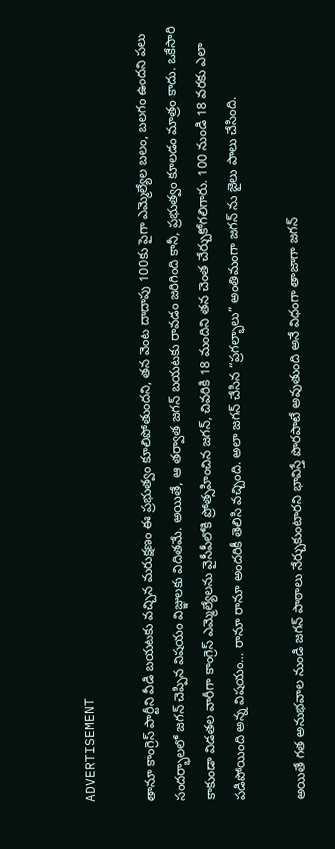ADVERTISEMENT

తానూ కాంగ్రెస్ పార్టీని వీడి బయటకు వచ్చిన మరుక్షణం ఈ ప్రభుత్వం కూలిపోతుందని, తన వెంట దాదాపు 100కు పైగా ఎమ్మెల్యేల బలం, బలగం ఉందని పలు సందర్భాలలో జగన్ చెప్పిన విషయం విజ్ఞులకు విదితమే. అయితే, ఆ తర్వాత జగన్ బయటకు రావడం జరిగింది కానీ, ప్రభుత్వం కూలడం మాత్రం కాదు. ఒకేసారి కాకుండా విడతల వారీగా కాంగ్రెస్ ఎమ్మెల్యేలను వైసీపీలోకి ప్రోత్సహించిన జగన్, చివరికి 18 మందిని తన చెంత చేర్చుకోగలిగారు. 100 నుండి 18 వరకు ఎలా పడిపోయింది అన్న విషయం… రానూ రానూ అందరికీ తెలిసి వచ్చింది. అలా జగన్ చేసిన “ప్రగల్భాలు” అంతిమంగా జగన్ ను జైలు పాలు చేసింది.

అయితే గత అనుభవాల నుండి జగన్ పాఠాలు నేర్చుకుంటారని భావిస్తే పొరపాటే అవుతుంది అనే విధంగా తాజాగా జగన్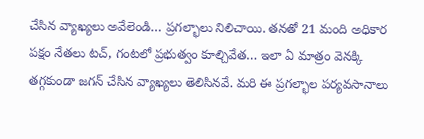చేసిన వ్యాఖ్యలు అవేలెండి… ప్రగల్భాలు నిలిచాయి. తనతో 21 మంది అధికార పక్షం నేతలు టచ్, గంటలో ప్రభుత్వం కూల్చివేత… ఇలా ఏ మాత్రం వెనక్కి తగ్గకుండా జగన్ చేసిన వ్యాఖ్యలు తెలిసినవే. మరి ఈ ప్రగల్భాల పర్యవసానాలు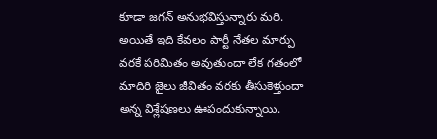కూడా జగన్ అనుభవిస్తున్నారు మరి. అయితే ఇది కేవలం పార్టీ నేతల మార్పు వరకే పరిమితం అవుతుందా లేక గతంలో మాదిరి జైలు జీవితం వరకు తీసుకెళ్తుందా అన్న విశ్లేషణలు ఊపందుకున్నాయి.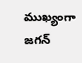ముఖ్యంగా జగన్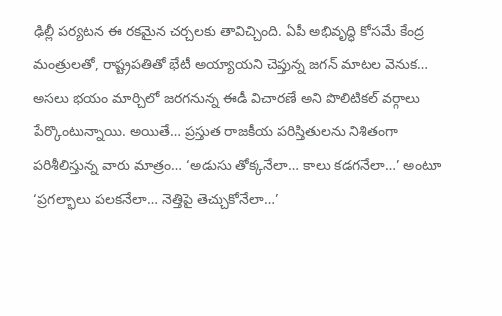ఢిల్లీ పర్యటన ఈ రకమైన చర్చలకు తావిచ్చింది. ఏపీ అభివృద్ధి కోసమే కేంద్ర మంత్రులతో, రాష్ట్రపతితో భేటీ అయ్యాయని చెప్తున్న జగన్ మాటల వెనుక… అసలు భయం మార్చిలో జరగనున్న ఈడీ విచారణే అని పొలిటికల్ వర్గాలు పేర్కొంటున్నాయి. అయితే… ప్రస్తుత రాజకీయ పరిస్తితులను నిశితంగా పరిశీలిస్తున్న వారు మాత్రం… ‘అడుసు తోక్కనేలా… కాలు కడగనేలా…’ అంటూ ‘ప్రగల్భాలు పలకనేలా… నెత్తిపై తెచ్చుకోనేలా…’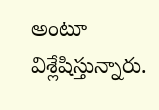అంటూ విశ్లేషిస్తున్నారు.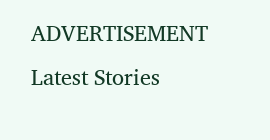ADVERTISEMENT
Latest Stories